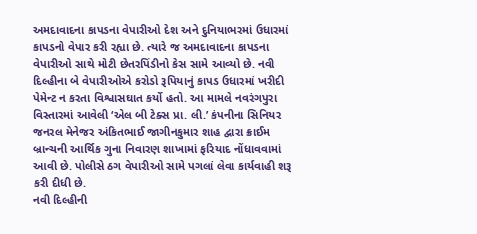અમદાવાદના કાપડના વેપારીઓ દેશ અને દુનિયાભરમાં ઉધારમાં કાપડનો વેપાર કરી રહ્યા છે. ત્યારે જ અમદાવાદના કાપડના વેપારીઓ સાથે મોટી છેતરપિંડીનો કેસ સામે આવ્યો છે. નવી દિલ્હીના બે વેપારીઓએ કરોડો રૂપિયાનું કાપડ ઉધારમાં ખરીદી પેમેન્ટ ન કરતા વિશ્વાસઘાત કર્યો હતો. આ મામલે નવરંગપુરા વિસ્તારમાં આવેલી ‘એલ બી ટેક્સ પ્રા. લી.’ કંપનીના સિનિયર જનરલ મેનેજર અંકિતભાઈ જાગીનકુમાર શાહ દ્વારા ક્રાઈમ બ્રાન્ચની આર્થિક ગુના નિવારણ શાખામાં ફરિયાદ નોંધાવવામાં આવી છે. પોલીસે ઠગ વેપારીઓ સામે પગલાં લેવા કાર્યવાહી શરૂ કરી દીધી છે.
નવી દિલ્હીની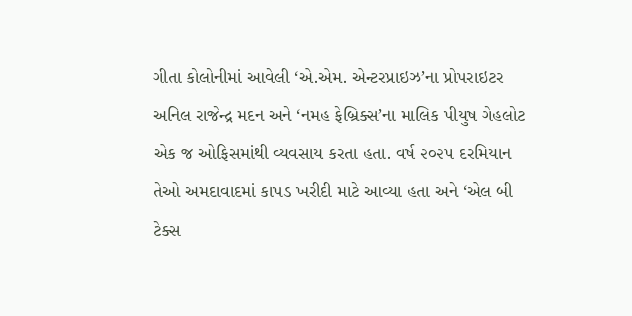ગીતા કોલોનીમાં આવેલી ‘એ.એમ. એન્ટરપ્રાઇઝ’ના પ્રોપરાઇટર અનિલ રાજેન્દ્ર મદન અને ‘નમહ ફેબ્રિક્સ’ના માલિક પીયુષ ગેહલોટ એક જ ઓફિસમાંથી વ્યવસાય કરતા હતા. વર્ષ ૨૦૨૫ દરમિયાન તેઓ અમદાવાદમાં કાપડ ખરીદી માટે આવ્યા હતા અને ‘એલ બી ટેક્સ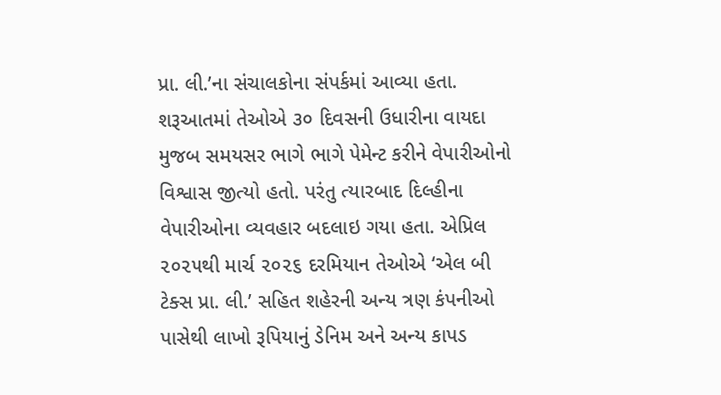પ્રા. લી.’ના સંચાલકોના સંપર્કમાં આવ્યા હતા. શરૂઆતમાં તેઓએ ૩૦ દિવસની ઉધારીના વાયદા મુજબ સમયસર ભાગે ભાગે પેમેન્ટ કરીને વેપારીઓનો વિશ્વાસ જીત્યો હતો. પરંતુ ત્યારબાદ દિલ્હીના વેપારીઓના વ્યવહાર બદલાઇ ગયા હતા. એપ્રિલ ૨૦૨૫થી માર્ચ ૨૦૨૬ દરમિયાન તેઓએ ‘એલ બી ટેક્સ પ્રા. લી.’ સહિત શહેરની અન્ય ત્રણ કંપનીઓ પાસેથી લાખો રૂપિયાનું ડેનિમ અને અન્ય કાપડ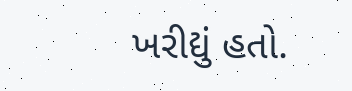ખરીદ્યું હતો.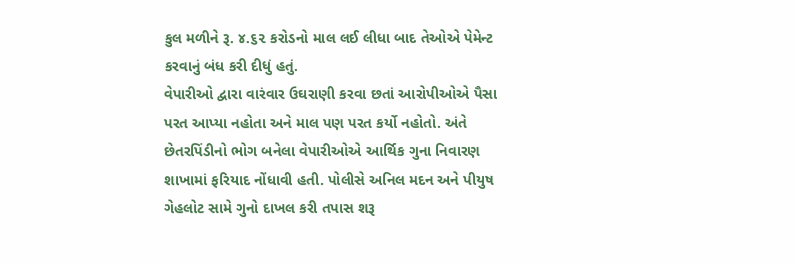કુલ મળીને રૂ. ૪.૬૨ કરોડનો માલ લઈ લીધા બાદ તેઓએ પેમેન્ટ કરવાનું બંધ કરી દીધું હતું.
વેપારીઓ દ્વારા વારંવાર ઉઘરાણી કરવા છતાં આરોપીઓએ પૈસા પરત આપ્યા નહોતા અને માલ પણ પરત કર્યો નહોતો. અંતે છેતરપિંડીનો ભોગ બનેલા વેપારીઓએ આર્થિક ગુના નિવારણ શાખામાં ફરિયાદ નોંધાવી હતી. પોલીસે અનિલ મદન અને પીયુષ ગેહલોટ સામે ગુનો દાખલ કરી તપાસ શરૂ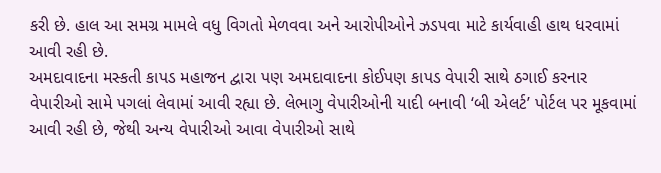કરી છે. હાલ આ સમગ્ર મામલે વધુ વિગતો મેળવવા અને આરોપીઓને ઝડપવા માટે કાર્યવાહી હાથ ધરવામાં આવી રહી છે.
અમદાવાદના મસ્કતી કાપડ મહાજન દ્વારા પણ અમદાવાદના કોઈપણ કાપડ વેપારી સાથે ઠગાઈ કરનાર વેપારીઓ સામે પગલાં લેવામાં આવી રહ્યા છે. લેભાગુ વેપારીઓની યાદી બનાવી ‘બી એલર્ટ’ પોર્ટલ પર મૂકવામાં આવી રહી છે, જેથી અન્ય વેપારીઓ આવા વેપારીઓ સાથે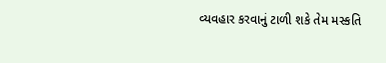વ્યવહાર કરવાનું ટાળી શકે તેમ મસ્કતિ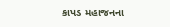કાપડ મહાજનના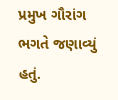પ્રમુખ ગૌરાંગ ભગતે જણાવ્યું હતું.